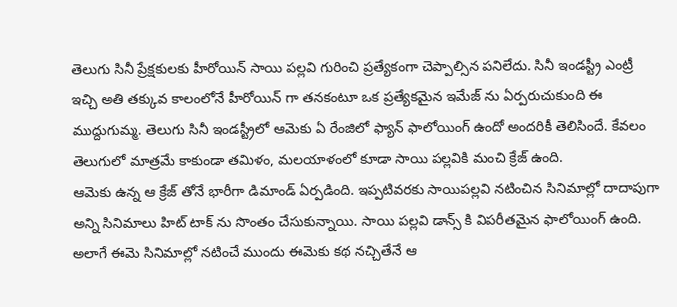తెలుగు సినీ ప్రేక్షకులకు హీరోయిన్ సాయి పల్లవి గురించి ప్రత్యేకంగా చెప్పాల్సిన పనిలేదు. సినీ ఇండస్ట్రీ ఎంట్రీ ఇచ్చి అతి తక్కువ కాలంలోనే హీరోయిన్ గా తనకంటూ ఒక ప్రత్యేకమైన ఇమేజ్ ను ఏర్పరుచుకుంది ఈ ముద్దుగుమ్మ. తెలుగు సినీ ఇండస్ట్రీలో ఆమెకు ఏ రేంజిలో ఫ్యాన్ ఫాలోయింగ్ ఉందో అందరికీ తెలిసిందే. కేవలం తెలుగులో మాత్రమే కాకుండా తమిళం, మలయాళంలో కూడా సాయి పల్లవికి మంచి క్రేజ్ ఉంది.
ఆమెకు ఉన్న ఆ క్రేజ్ తోనే భారీగా డిమాండ్ ఏర్పడింది. ఇప్పటివరకు సాయిపల్లవి నటించిన సినిమాల్లో దాదాపుగా అన్ని సినిమాలు హిట్ టాక్ ను సొంతం చేసుకున్నాయి. సాయి పల్లవి డాన్స్ కి విపరీతమైన ఫాలోయింగ్ ఉంది. అలాగే ఈమె సినిమాల్లో నటించే ముందు ఈమెకు కథ నచ్చితేనే ఆ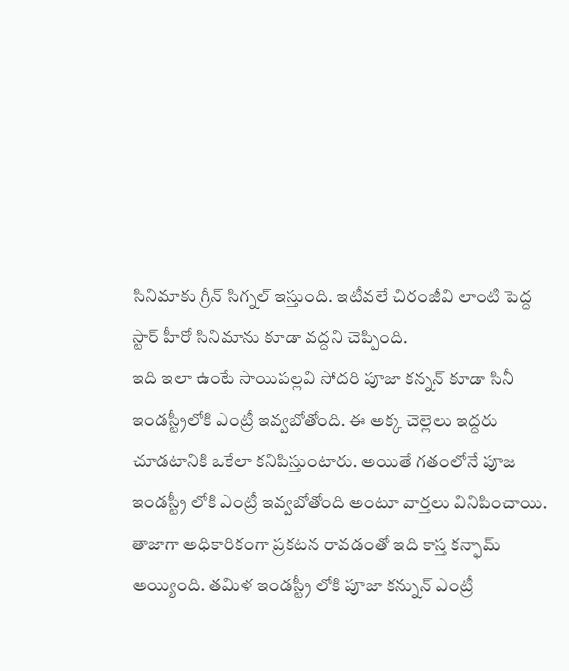సినిమాకు గ్రీన్ సిగ్నల్ ఇస్తుంది. ఇటీవలే చిరంజీవి లాంటి పెద్ద స్టార్ హీరో సినిమాను కూడా వద్దని చెప్పింది.
ఇది ఇలా ఉంటే సాయిపల్లవి సోదరి పూజా కన్నన్ కూడా సినీ ఇండస్ట్రీలోకి ఎంట్రీ ఇవ్వబోతోంది. ఈ అక్క చెల్లెలు ఇద్దరు చూడటానికి ఒకేలా కనిపిస్తుంటారు. అయితే గతంలోనే పూజ ఇండస్ట్రీ లోకి ఎంట్రీ ఇవ్వబోతోంది అంటూ వార్తలు వినిపించాయి. తాజాగా అధికారికంగా ప్రకటన రావడంతో ఇది కాస్త కన్ఫామ్ అయ్యింది. తమిళ ఇండస్ట్రీ లోకి పూజా కన్నున్ ఎంట్రీ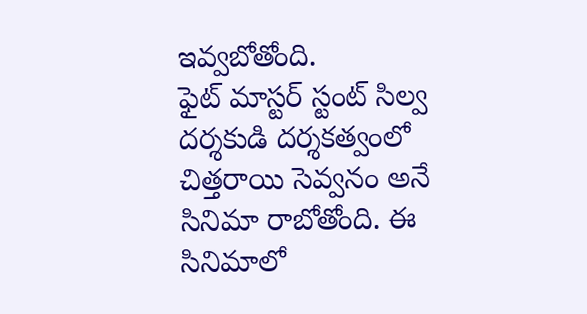ఇవ్వబోతోంది.
ఫైట్ మాస్టర్ స్టంట్ సిల్వ దర్శకుడి దర్శకత్వంలో చిత్తరాయి సెవ్వనం అనే సినిమా రాబోతోంది. ఈ సినిమాలో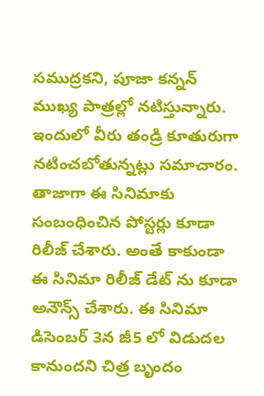సముద్రకని, పూజా కన్నన్ ముఖ్య పాత్రల్లో నటిస్తున్నారు. ఇందులో వీరు తండ్రి కూతురుగా నటించబోతున్నట్లు సమాచారం. తాజాగా ఈ సినిమాకు సంబంధించిన పోస్టర్లు కూడా రిలీజ్ చేశారు. అంతే కాకుండా ఈ సినిమా రిలీజ్ డేట్ ను కూడా అనౌన్స్ చేశారు. ఈ సినిమా డిసెంబర్ 3న జీ5 లో విడుదల కానుందని చిత్ర బృందం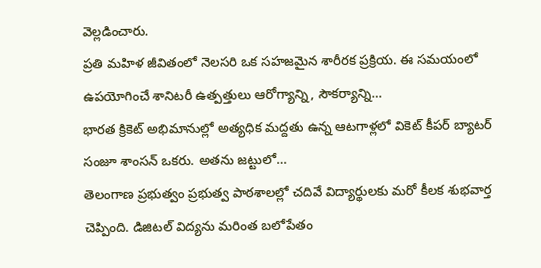వెల్లడించారు.
ప్రతి మహిళ జీవితంలో నెలసరి ఒక సహజమైన శారీరక ప్రక్రియ. ఈ సమయంలో ఉపయోగించే శానిటరీ ఉత్పత్తులు ఆరోగ్యాన్ని, సౌకర్యాన్ని…
భారత క్రికెట్ అభిమానుల్లో అత్యధిక మద్దతు ఉన్న ఆటగాళ్లలో వికెట్ కీపర్ బ్యాటర్ సంజూ శాంసన్ ఒకరు. అతను జట్టులో…
తెలంగాణ ప్రభుత్వం ప్రభుత్వ పాఠశాలల్లో చదివే విద్యార్థులకు మరో కీలక శుభవార్త చెప్పింది. డిజిటల్ విద్యను మరింత బలోపేతం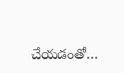చేయడంతో…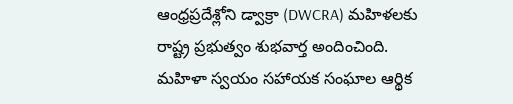ఆంధ్రప్రదేశ్లోని డ్వాక్రా (DWCRA) మహిళలకు రాష్ట్ర ప్రభుత్వం శుభవార్త అందించింది. మహిళా స్వయం సహాయక సంఘాల ఆర్థిక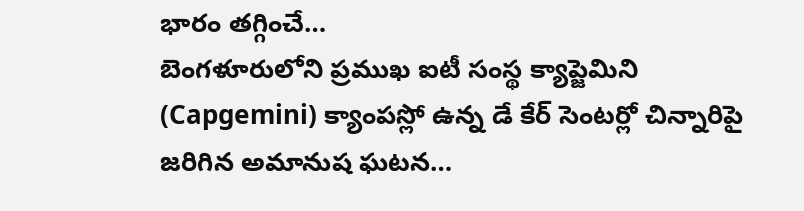భారం తగ్గించే…
బెంగళూరులోని ప్రముఖ ఐటీ సంస్థ క్యాప్జెమిని (Capgemini) క్యాంపస్లో ఉన్న డే కేర్ సెంటర్లో చిన్నారిపై జరిగిన అమానుష ఘటన…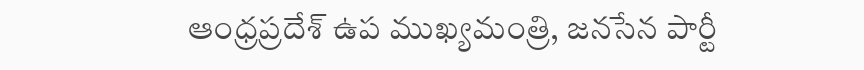ఆంధ్రప్రదేశ్ ఉప ముఖ్యమంత్రి, జనసేన పార్టీ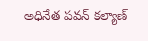అధినేత పవన్ కల్యాణ్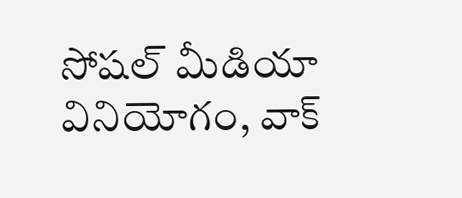సోషల్ మీడియా వినియోగం, వాక్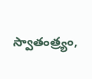స్వాతంత్ర్యం,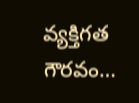వ్యక్తిగత గౌరవం…